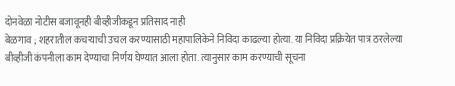दोनवेळा नोटीस बजावूनही बीव्हीजीकडून प्रतिसाद नाही
बेळगाव ; शहरातील कचऱ्याची उचल करण्यासाठी महापालिकेने निविदा काढल्या होत्या. या निविदा प्रक्रियेत पात्र ठरलेल्या बीव्हीजी कंपनीला काम देण्याचा निर्णय घेण्यात आला होता. त्यानुसार काम करण्याची सूचना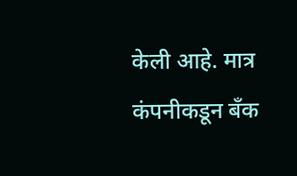केली आहे. मात्र कंपनीकडून बँक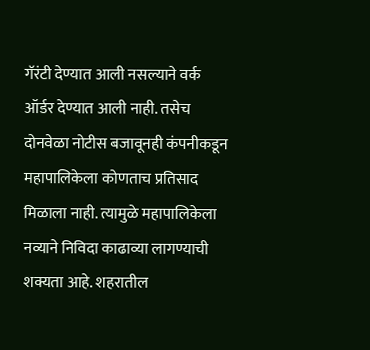गॅरंटी देण्यात आली नसल्याने वर्क ऑर्डर देण्यात आली नाही. तसेच दोनवेळा नोटीस बजावूनही कंपनीकडून महापालिकेला कोणताच प्रतिसाद मिळाला नाही. त्यामुळे महापालिकेला नव्याने निविदा काढाव्या लागण्याची शक्यता आहे. शहरातील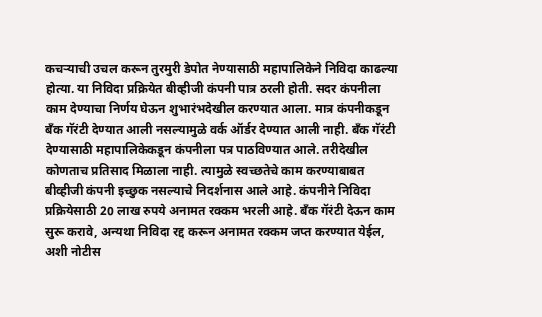कचऱ्याची उचल करून तुरमुरी डेपोत नेण्यासाठी महापालिकेने निविदा काढल्या होत्या. या निविदा प्रक्रियेत बीव्हीजी कंपनी पात्र ठरली होती. सदर कंपनीला काम देण्याचा निर्णय घेऊन शुभारंभदेखील करण्यात आला. मात्र कंपनीकडून बँक गॅरंटी देण्यात आली नसल्यामुळे वर्क ऑर्डर देण्यात आली नाही. बँक गॅरंटी देण्यासाठी महापालिकेकडून कंपनीला पत्र पाठविण्यात आले. तरीदेखील कोणताच प्रतिसाद मिळाला नाही. त्यामुळे स्वच्छतेचे काम करण्याबाबत बीव्हीजी कंपनी इच्छुक नसल्याचे निदर्शनास आले आहे. कंपनीने निविदा प्रक्रियेसाठी 20 लाख रुपये अनामत रक्कम भरली आहे. बँक गॅरंटी देऊन काम सुरू करावे, अन्यथा निविदा रद्द करून अनामत रक्कम जप्त करण्यात येईल, अशी नोटीस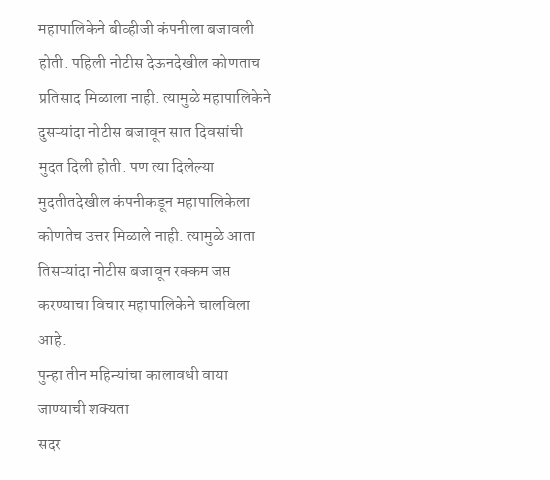महापालिकेने बीव्हीजी कंपनीला बजावली होती. पहिली नोटीस देऊनदेखील कोणताच प्रतिसाद मिळाला नाही. त्यामुळे महापालिकेने दुसऱ्यांदा नोटीस बजावून सात दिवसांची मुदत दिली होती. पण त्या दिलेल्या मुदतीतदेखील कंपनीकडून महापालिकेला कोणतेच उत्तर मिळाले नाही. त्यामुळे आता तिसऱ्यांदा नोटीस बजावून रक्कम जप्त करण्याचा विचार महापालिकेने चालविला आहे.
पुन्हा तीन महिन्यांचा कालावधी वाया जाण्याची शक्यता
सदर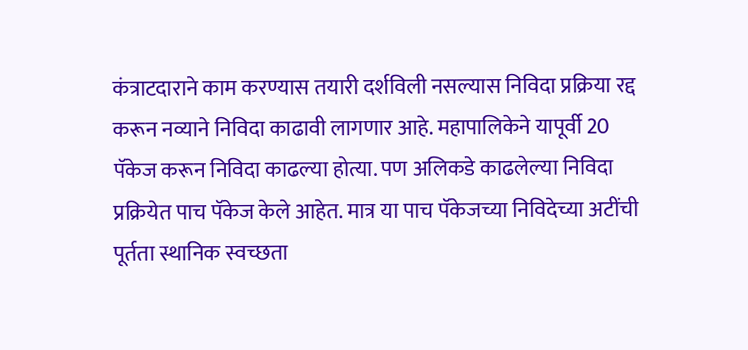कंत्राटदाराने काम करण्यास तयारी दर्शविली नसल्यास निविदा प्रक्रिया रद्द करून नव्याने निविदा काढावी लागणार आहे. महापालिकेने यापूर्वी 20 पॅकेज करून निविदा काढल्या होत्या. पण अलिकडे काढलेल्या निविदा प्रक्रियेत पाच पॅकेज केले आहेत. मात्र या पाच पॅकेजच्या निविदेच्या अटींची पूर्तता स्थानिक स्वच्छता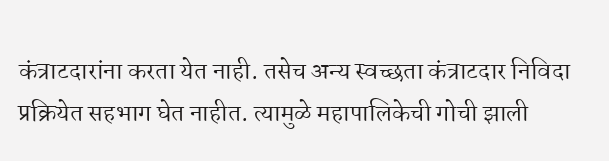कंत्राटदारांना करता येत नाही. तसेच अन्य स्वच्छता कंत्राटदार निविदा प्रक्रियेत सहभाग घेत नाहीत. त्यामुळे महापालिकेची गोची झाली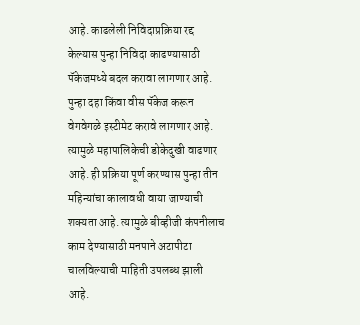आहे. काढलेली निविदाप्रक्रिया रद्द केल्यास पुन्हा निविदा काढण्यासाठी पॅकेजमध्ये बदल करावा लागणार आहे. पुन्हा दहा किंवा वीस पॅकेज करून वेगवेगळे इस्टीमेट करावे लागणार आहे. त्यामुळे महापालिकेची डोकेदुखी वाढणार आहे. ही प्रक्रिया पूर्ण करण्यास पुन्हा तीन महिन्यांचा कालावधी वाया जाण्याची शक्यता आहे. त्यामुळे बीव्हीजी कंपनीलाच काम देण्यासाठी मनपाने अटापीटा चालविल्याची माहिती उपलब्ध झाली आहे.